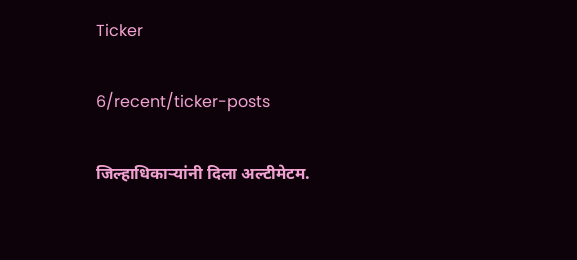Ticker

6/recent/ticker-posts

जिल्हाधिकाऱ्यांनी दिला अल्टीमेटम.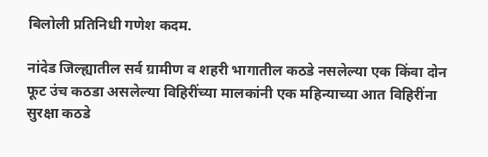बिलोली प्रतिनिधी गणेश कदम.

नांदेड जिल्ह्यातील सर्व ग्रामीण व शहरी भागातील कठडे नसलेल्या एक किंवा दोन फूट उंच कठडा असलेल्या विहिरींच्या मालकांनी एक महिन्याच्या आत विहिरींना सुरक्षा कठडे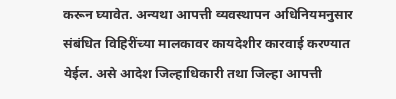करून घ्यावेत. अन्यथा आपत्ती व्यवस्थापन अधिनियमनुसार संबंधित विहिरींच्या मालकावर कायदेशीर कारवाई करण्यात येईल. असे आदेश जिल्हाधिकारी तथा जिल्हा आपत्ती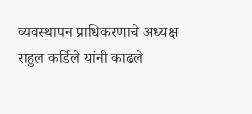व्यवस्थापन प्राधिकरणाचे अध्यक्ष राहुल कर्डिले यांनी काढले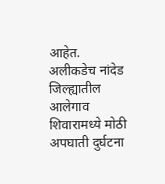आहेत. अलीकडेच नांदेड जिल्ह्यातील आलेगाव शिवारामध्ये मोठी अपघाती दुर्घटना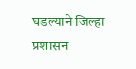घडल्याने जिल्हा प्रशासन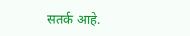सतर्क आहे.